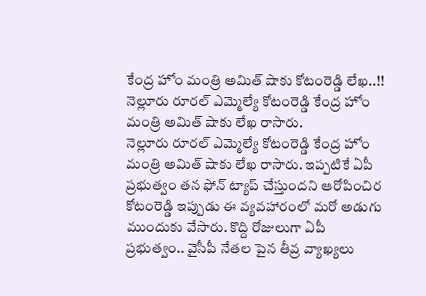కేంద్ర హోం మంత్రి అమిత్ షాకు కోటంరెడ్డి లేఖ..!!
నెల్లూరు రూరల్ ఎమ్మెల్యే కోటంరెడ్డి కేంద్ర హోం మంత్రి అమిత్ షాకు లేఖ రాసారు.
నెల్లూరు రూరల్ ఎమ్మెల్యే కోటంరెడ్డి కేంద్ర హోం మంత్రి అమిత్ షాకు లేఖ రాసారు. ఇప్పటికే ఏపీ ప్రభుత్వం తన ఫోన్ ట్యాప్ చేస్తుందని ఆరోపించిర కోటంరెడ్డి ఇప్పుడు ఈ వ్యవహారంలో మరో అడుగు ముందుకు వేసారు. కొద్ది రోజులుగా ఏపీ ప్రభుత్వం.. వైసీపీ నేతల పైన తీవ్ర వ్యాఖ్యలు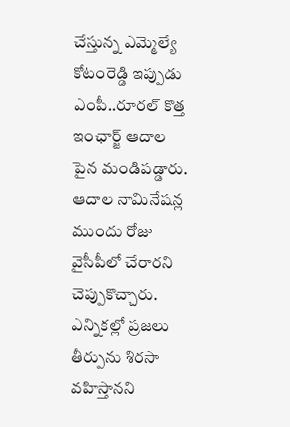చేస్తున్న ఎమ్మెల్యే కోటంరెడ్డి ఇప్పుడు ఎంపీ..రూరల్ కొత్త ఇంఛార్జ్ ఆదాల పైన మండిపడ్డారు. ఆదాల నామినేషన్ల ముందు రోజు వైసీపీలో చేరారని చెప్పుకొచ్చారు. ఎన్నికల్లో ప్రజలు తీర్పును శిరసా వహిస్తానని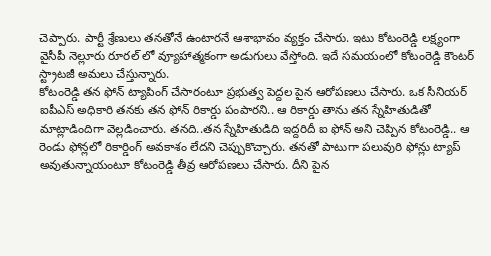చెప్పారు. పార్టీ శ్రేణులు తనతోనే ఉంటారనే ఆశాభావం వ్యక్తం చేసారు. ఇటు కోటంరెడ్డి లక్ష్యంగా వైసీపీ నెల్లూరు రూరల్ లో వ్యూహాత్మకంగా అడుగులు వేస్తోంది. ఇదే సమయంలో కోటంరెడ్డి కౌంటర్ స్ట్రాటజీ అమలు చేస్తున్నారు.
కోటంరెడ్డి తన ఫోన్ ట్యాపింగ్ చేసారంటూ ప్రభుత్వ పెద్దల పైన ఆరోపణలు చేసారు. ఒక సీనియర్ ఐపీఎస్ అధికారి తనకు తన ఫోన్ రికార్డు పంపారని.. ఆ రికార్డు తాను తన స్నేహితుడితో మాట్లాడిందిగా వెల్లడించారు. తనది..తన స్నేహితుడిది ఇద్దరిదీ ఐ ఫోన్ అని చెప్పిన కోటంరెడ్డి.. ఆ రెండు ఫోన్లలో రికార్డింగ్ అవకాశం లేదని చెప్పుకొచ్చారు. తనతో పాటుగా పలువురి ఫోన్లు ట్యాప్ అవుతున్నాయంటూ కోటంరెడ్డి తీవ్ర ఆరోపణలు చేసారు. దీని పైన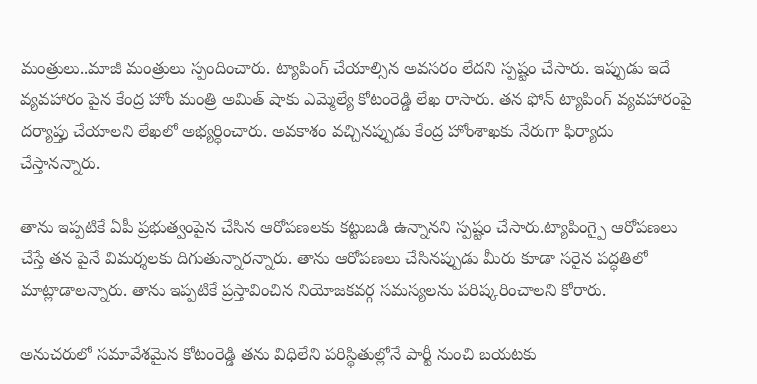మంత్రులు..మాజీ మంత్రులు స్పందించారు. ట్యాపింగ్ చేయాల్సిన అవసరం లేదని స్పష్టం చేసారు. ఇప్పుడు ఇదే వ్యవహారం పైన కేంద్ర హోం మంత్రి అమిత్ షాకు ఎమ్మెల్యే కోటంరెడ్డి లేఖ రాసారు. తన ఫోన్ ట్యాపింగ్ వ్యవహారంపై దర్యాప్తు చేయాలని లేఖలో అభ్యర్ధించారు. అవకాశం వచ్చినప్పుడు కేంద్ర హోంశాఖకు నేరుగా ఫిర్యాదు చేస్తానన్నారు.

తాను ఇప్పటికే ఏపీ ప్రభుత్వంపైన చేసిన ఆరోపణలకు కట్టుబడి ఉన్నానని స్పష్టం చేసారు.ట్యాపింగ్పై ఆరోపణలు చేస్తే తన పైనే విమర్శలకు దిగుతున్నారన్నారు. తాను ఆరోపణలు చేసినప్పుడు మీరు కూడా సరైన పద్ధతిలో మాట్లాడాలన్నారు. తాను ఇప్పటికే ప్రస్తావించిన నియోజకవర్గ సమస్యలను పరిష్కరించాలని కోరారు.

అనుచరులో సమావేశమైన కోటంరెడ్డి తను విధిలేని పరిస్థితుల్లోనే పార్టీ నుంచి బయటకు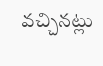వచ్చినట్లు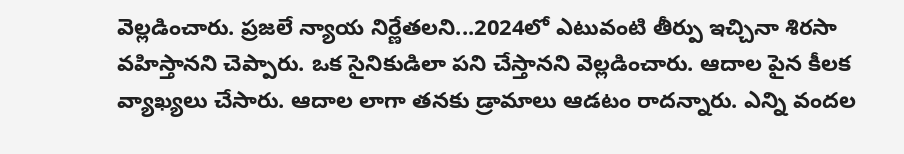వెల్లడించారు. ప్రజలే న్యాయ నిర్ణేతలని...2024లో ఎటువంటి తీర్పు ఇచ్చినా శిరసా వహిస్తానని చెప్పారు. ఒక సైనికుడిలా పని చేస్తానని వెల్లడించారు. ఆదాల పైన కీలక వ్యాఖ్యలు చేసారు. ఆదాల లాగా తనకు డ్రామాలు ఆడటం రాదన్నారు. ఎన్ని వందల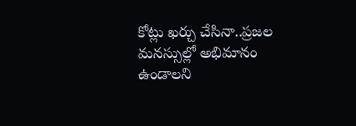కోట్లు ఖర్చు చేసినా..ప్రజల మనస్సుల్లో అభిమానం ఉండాలని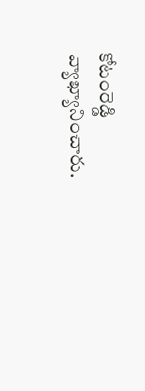కోటంరెడ్డి వ్యాఖ్యానించారు.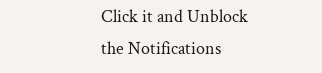Click it and Unblock the Notifications